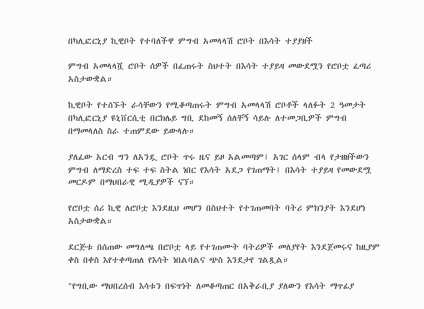በካሊፎርኒያ ኪዊቦት የተባለችዋ ምግብ አመላላሽ ሮቦት በእሳት ተያያዘች

ምግብ አመላላሿ ሮቦት ሰዎች በፈጠሩት ስህተት በእሳት ተያይዛ መውደሟን የሮቦቷ ፈጣሪ አስታውቋል።

ኪዊቦት የተሰኙት ራሳቸውን የሚቆጣጠሩት ምግብ አመላላሽ ሮቦቶች ላለፉት 2 ዓመታት በካሊፎርኒያ ዩኒቨርሲቲ በርክሌይ ግቢ ደከመኝ ሰለቸኝ ሳይሉ ለተመጋቢዎች ምግብ በማመላለስ ስራ ተጠምደው ይውላሉ።

ያለፈው አርብ ግን ለአንዷ ሮቦት ጥሩ ዜና ይዞ አልመጣም፤ አገር ሰላም ብላ የታዘዘችውን ምግብ ለማድረስ ተፍ ተፍ ስትል ነበር የእሳት አደጋ የገጠማት፤ በእሳት ተያይዛ የመውደሟ መርዶም በማህበራዊ ሚዲያዎች ናኘ።

የሮቦቷ ሰሪ ኪዊ ለሮቦቷ እንደዚህ መሆን በስህተት የተገጠመባት ባትሪ ምክንያት እንደሆነ አስታውቋል።

ደርጅቱ በሰጠው መግለጫ በሮቦቷ ላይ የተገጠሙት ባትሪዎች መለያየት እንደጀመሩና ከዚያም ቀስ በቀስ እየተቀጣጠለ የእሳት ነበልባልና ጭስ እንደታየ ገልጿል።

"የግቢው ማህበረሰብ እሳቱን በፍጥነት ለመቆጣጠር በአቅራቢያ ያለውን የእሳት ማጥፊያ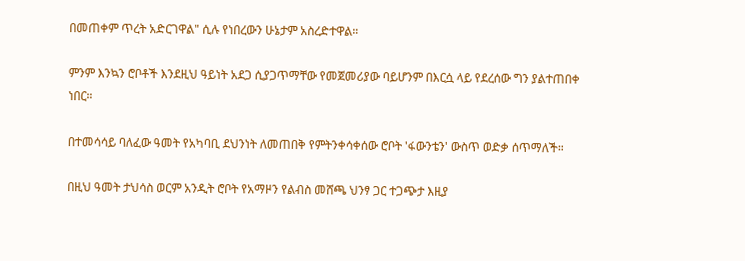በመጠቀም ጥረት አድርገዋል" ሲሉ የነበረውን ሁኔታም አስረድተዋል።

ምንም እንኳን ሮቦቶች እንደዚህ ዓይነት አደጋ ሲያጋጥማቸው የመጀመሪያው ባይሆንም በእርሷ ላይ የደረሰው ግን ያልተጠበቀ ነበር።

በተመሳሳይ ባለፈው ዓመት የአካባቢ ደህንነት ለመጠበቅ የምትንቀሳቀሰው ሮቦት 'ፋውንቴን' ውስጥ ወድቃ ሰጥማለች።

በዚህ ዓመት ታህሳስ ወርም አንዲት ሮቦት የአማዞን የልብስ መሸጫ ህንፃ ጋር ተጋጭታ እዚያ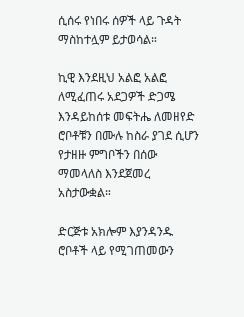ሲሰሩ የነበሩ ሰዎች ላይ ጉዳት ማስከተሏም ይታወሳል።

ኪዊ እንደዚህ አልፎ አልፎ ለሚፈጠሩ አደጋዎች ድጋሜ እንዳይከሰቱ መፍትሔ ለመዘየድ ሮቦቶቹን በሙሉ ከስራ ያገደ ሲሆን የታዘዙ ምግቦችን በሰው ማመላለስ እንደጀመረ አስታውቋል።

ድርጅቱ አክሎም እያንዳንዱ ሮቦቶች ላይ የሚገጠመውን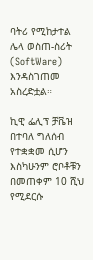ባትሪ የሚከታተል ሌላ ወስጠ-ስሪት (SoftWare) እንዳስገጠመ አስረድቷል።

ኪዊ ፌሊፕ ቻቬዝ በተባለ ግለሰብ የተቋቋመ ሲሆን እስካሁንም ሮቦቶቹን በመጠቀም 10 ሺህ የሚደርሱ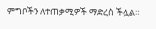ምግቦችን ለተጠቃሚዎች ማድረስ ችሏል።